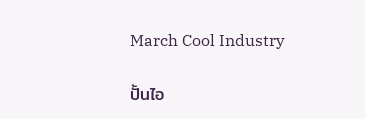March Cool Industry

ปั้นไอ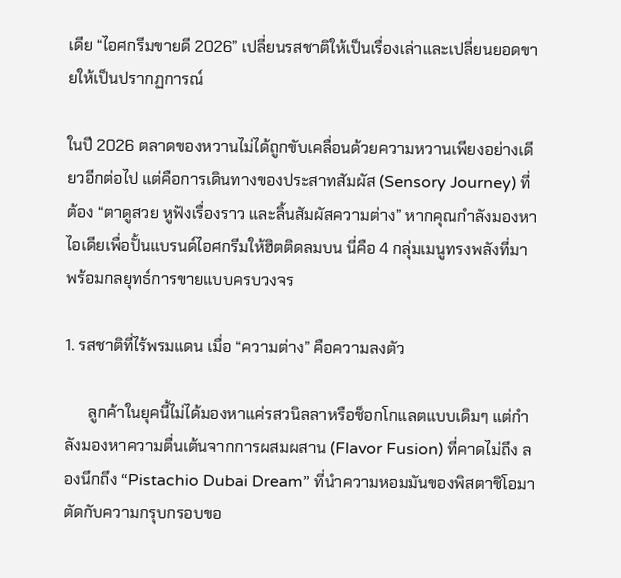เดีย “ไอศกรีมขายดี 2026” เปลี่ยนรสชาติให้เป็นเรื่องเล่าและเปลี่ยนยอดขายให้เป็นปรากฏการณ์

ในปี 2026 ตลาดของหวานไม่ได้ถูกขับเคลื่อนด้วยความหวานเพียงอย่างเดียวอีกต่อไป แต่คือการเดินทางของประสาทสัมผัส (Sensory Journey) ที่ต้อง “ตาดูสวย หูฟังเรื่องราว และลิ้นสัมผัสความต่าง” หากคุณกำลังมองหาไอเดียเพื่อปั้นแบรนด์ไอศกรีมให้ฮิตติดลมบน นี่คือ 4 กลุ่มเมนูทรงพลังที่มาพร้อมกลยุทธ์การขายแบบครบวงจร

1. รสชาติที่ไร้พรมแดน เมื่อ “ความต่าง” คือความลงตัว

      ลูกค้าในยุคนี้ไม่ได้มองหาแค่รสวนิลลาหรือช็อกโกแลตแบบเดิมๆ แต่กำลังมองหาความตื่นเต้นจากการผสมผสาน (Flavor Fusion) ที่คาดไม่ถึง ลองนึกถึง “Pistachio Dubai Dream” ที่นำความหอมมันของพิสตาชิโอมาตัดกับความกรุบกรอบขอ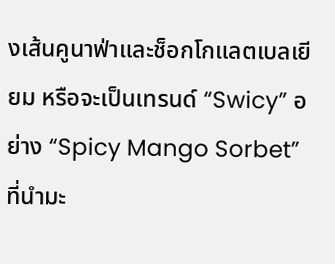งเส้นคูนาฟ่าและช็อกโกแลตเบลเยียม หรือจะเป็นเทรนด์ “Swicy” อย่าง “Spicy Mango Sorbet” ที่นำมะ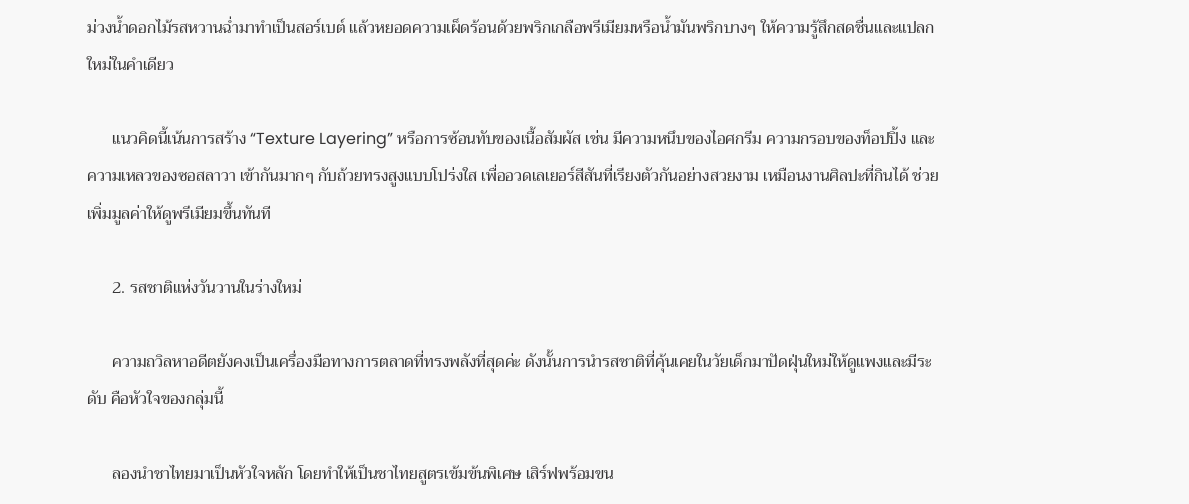ม่วงน้ำดอกไม้รสหวานฉ่ำมาทำเป็นสอร์เบต์ แล้วหยอดความเผ็ดร้อนด้วยพริกเกลือพรีเมียมหรือน้ำมันพริกบางๆ ให้ความรู้สึกสดชื่นและแปลกใหม่ในคำเดียว

      แนวคิดนี้เน้นการสร้าง “Texture Layering” หรือการซ้อนทับของเนื้อสัมผัส เช่น มีความหนึบของไอศกรีม ความกรอบของท็อปปิ้ง และความเหลวของซอสลาวา เข้ากันมากๆ กับถ้วยทรงสูงแบบโปร่งใส เพื่ออวดเลเยอร์สีสันที่เรียงตัวกันอย่างสวยงาม เหมือนงานศิลปะที่กินได้ ช่วยเพิ่มมูลค่าให้ดูพรีเมียมขึ้นทันที

      2. รสชาติแห่งวันวานในร่างใหม่

      ความถวิลหาอดีตยังคงเป็นเครื่องมือทางการตลาดที่ทรงพลังที่สุดค่ะ ดังนั้นการนำรสชาติที่คุ้นเคยในวัยเด็กมาปัดฝุ่นใหม่ให้ดูแพงและมีระดับ คือหัวใจของกลุ่มนี้

      ลองนำชาไทยมาเป็นหัวใจหลัก โดยทำให้เป็นชาไทยสูตรเข้มข้นพิเศษ เสิร์ฟพร้อมขน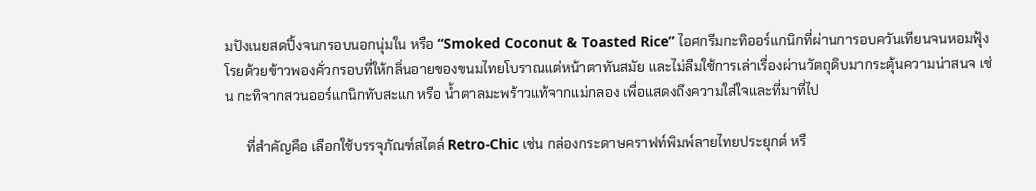มปังเนยสดปิ้งจนกรอบนอกนุ่มใน หรือ “Smoked Coconut & Toasted Rice” ไอศกรีมกะทิออร์แกนิกที่ผ่านการอบควันเทียนจนหอมฟุ้ง โรยด้วยข้าวพองคั่วกรอบที่ให้กลิ่นอายของขนมไทยโบราณแต่หน้าตาทันสมัย และไม่ลืมใช้การเล่าเรื่องผ่านวัตถุดิบมากระตุ้นความน่าสนจ เช่น กะทิจากสวนออร์แกนิกทับสะแก หรือ น้ำตาลมะพร้าวแท้จากแม่กลอง เพื่อแสดงถึงความใส่ใจและที่มาที่ไป

      ที่สำคัญคือ เลือกใช้บรรจุภัณฑ์สไตล์ Retro-Chic เช่น กล่องกระดาษคราฟท์พิมพ์ลายไทยประยุกต์ หรื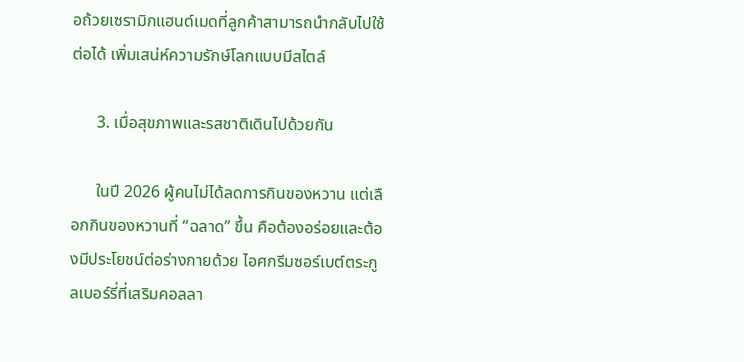อถ้วยเซรามิกแฮนด์เมดที่ลูกค้าสามารถนำกลับไปใช้ต่อได้ เพิ่มเสน่ห์ความรักษ์โลกแบบมีสไตล์

      3. เมื่อสุขภาพและรสชาติเดินไปด้วยกัน

      ในปี 2026 ผู้คนไม่ได้ลดการกินของหวาน แต่เลือกกินของหวานที่ “ฉลาด” ขึ้น คือต้องอร่อยและต้องมีประโยชน์ต่อร่างกายด้วย ไอศกรีมซอร์เบต์ตระกูลเบอร์รี่ที่เสริมคอลลา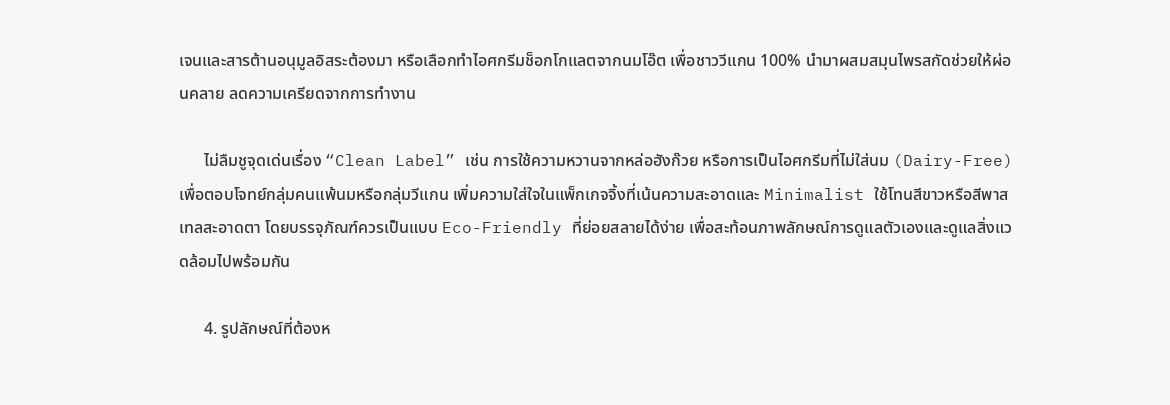เจนและสารต้านอนุมูลอิสระต้องมา หรือเลือกทำไอศกรีมช็อกโกแลตจากนมโอ๊ต เพื่อชาววีแกน 100% นำมาผสมสมุนไพรสกัดช่วยให้ผ่อนคลาย ลดความเครียดจากการทำงาน

      ไม่ลืมชูจุดเด่นเรื่อง “Clean Label” เช่น การใช้ความหวานจากหล่อฮังก๊วย หรือการเป็นไอศกรีมที่ไม่ใส่นม (Dairy-Free) เพื่อตอบโจทย์กลุ่มคนแพ้นมหรือกลุ่มวีแกน เพิ่มความใส่ใจในแพ็กเกจจิ้งที่เน้นความสะอาดและ Minimalist ใช้โทนสีขาวหรือสีพาสเทลสะอาดตา โดยบรรจุภัณฑ์ควรเป็นแบบ Eco-Friendly ที่ย่อยสลายได้ง่าย เพื่อสะท้อนภาพลักษณ์การดูแลตัวเองและดูแลสิ่งแวดล้อมไปพร้อมกัน

      4. รูปลักษณ์ที่ต้องห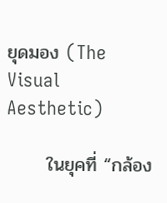ยุดมอง (The Visual Aesthetic)

      ในยุคที่ “กล้อง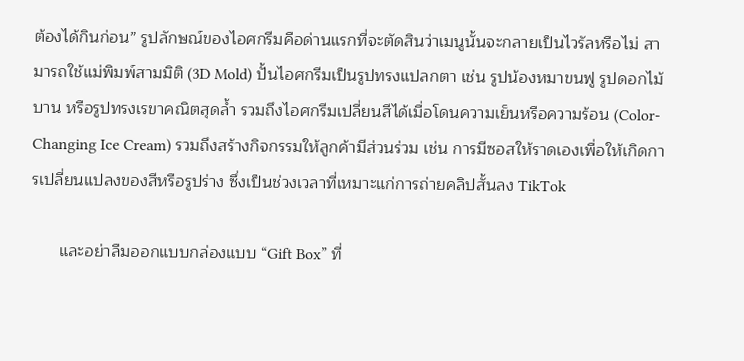ต้องได้กินก่อน” รูปลักษณ์ของไอศกรีมคือด่านแรกที่จะตัดสินว่าเมนูนั้นจะกลายเป็นไวรัลหรือไม่ สามารถใช้แม่พิมพ์สามมิติ (3D Mold) ปั้นไอศกรีมเป็นรูปทรงแปลกตา เช่น รูปน้องหมาขนฟู รูปดอกไม้บาน หรือรูปทรงเรขาคณิตสุดล้ำ รวมถึงไอศกรีมเปลี่ยนสีได้เมื่อโดนความเย็นหรือความร้อน (Color-Changing Ice Cream) รวมถึงสร้างกิจกรรมให้ลูกค้ามีส่วนร่วม เช่น การมีซอสให้ราดเองเพื่อให้เกิดการเปลี่ยนแปลงของสีหรือรูปร่าง ซึ่งเป็นช่วงเวลาที่เหมาะแก่การถ่ายคลิปสั้นลง TikTok

      และอย่าลืมออกแบบกล่องแบบ “Gift Box” ที่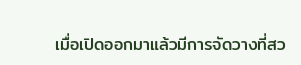เมื่อเปิดออกมาแล้วมีการจัดวางที่สว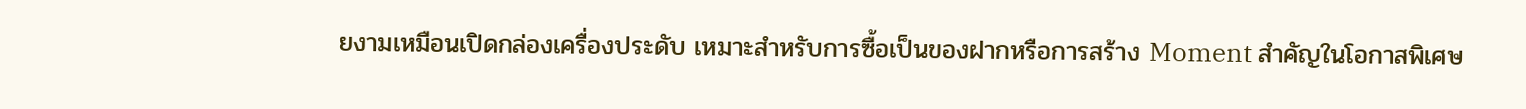ยงามเหมือนเปิดกล่องเครื่องประดับ เหมาะสำหรับการซื้อเป็นของฝากหรือการสร้าง Moment สำคัญในโอกาสพิเศษ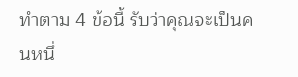ทำตาม 4 ข้อนี้ รับว่าคุณจะเป็นคนหนึ่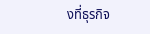งที่ธุรกิจ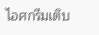ไอศกรีมเติบ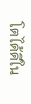โตได้ดีใน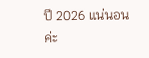ปี 2026 แน่นอนค่ะ